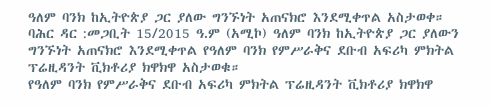ዓለም ባንክ ከኢትዮጵያ ጋር ያለው ግንኙነት አጠናክሮ እንደሚቀጥል አስታወቀ።
ባሕር ዳር :መጋቢት 15/2015 ዓ.ም (አሚኮ) ዓለም ባንክ ከኢትዮጵያ ጋር ያለውን ግንኙነት አጠናክሮ እንደሚቀጥል የዓለም ባንክ የምሥራቅና ደቡብ አፍሪካ ምክትል ፕሬዚዳንት ቪክቶሪያ ክዋክዋ አስታወቁ።
የዓለም ባንክ የምሥራቅና ደቡብ አፍሪካ ምክትል ፕሬዚዳንት ቪክቶሪያ ክዋክዋ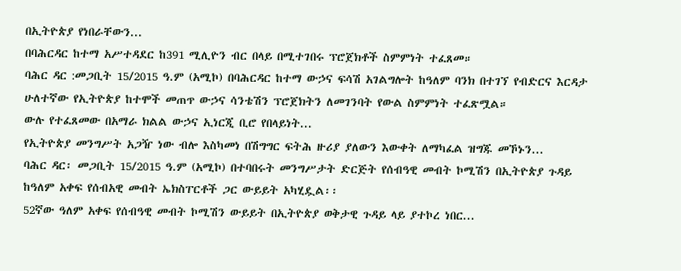በኢትዮጵያ የነበራቸውን...
በባሕርዳር ከተማ አሥተዳደር ከ391 ሚሊዮን ብር በላይ በሚተገበሩ ፕሮጀክቶች ስምምነት ተፈጸመ።
ባሕር ዳር :መጋቢት 15/2015 ዓ.ም (አሚኮ) በባሕርዳር ከተማ ውኃና ፍሳሽ አገልግሎት ከዓለም ባንክ በተገኘ የብድርና እርዳታ ሁለተኛው የኢትዮጵያ ከተሞች መጠጥ ውኃና ሳንቴሽን ፕሮጀክትን ለመገንባት የውል ስምምነት ተፈጽሟል።
ውሉ የተፈጸመው በአማራ ክልል ውኃና ኢነርጂ ቢሮ የበላይነት...
የኢትዮጵያ መንግሥት አጋዥ ነው ብሎ እስካመነ በሽግግር ፍትሕ ዙሪያ ያለውን እውቀት ለማካፈል ዝግጁ መኾኑን...
ባሕር ዳር፡ መጋቢት 15/2015 ዓ.ም (አሚኮ) በተባበሩት መንግሥታት ድርጅት የሰብዓዊ መብት ኮሚሽን በኢትዮጵያ ጉዳይ ከዓለም አቀፍ የሰብአዊ መብት ኤክስፐርቶች ጋር ውይይት አካሂዷል፡፡
52ኛው ዓለም አቀፍ የሰብዓዊ መብት ኮሚሽን ውይይት በኢትዮጵያ ወቅታዊ ጉዳይ ላይ ያተኮረ ነበር...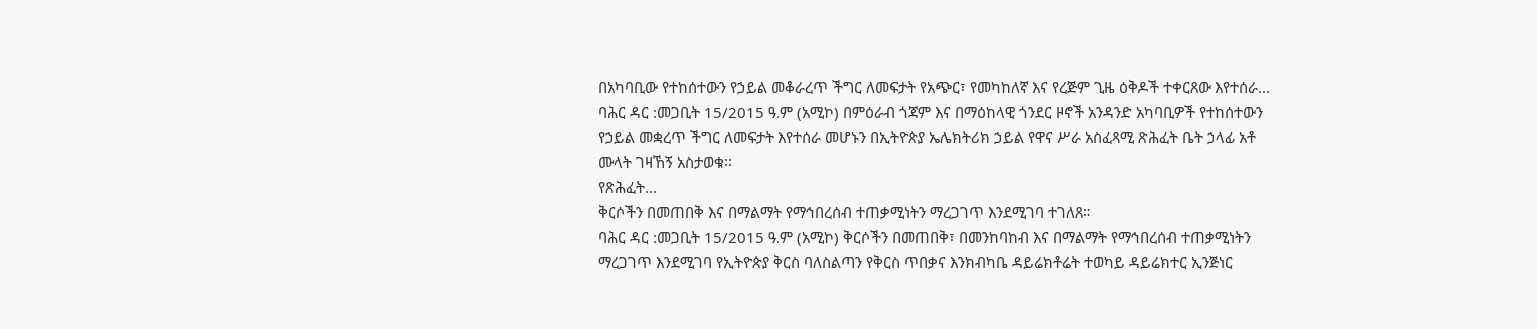በአካባቢው የተከሰተውን የኃይል መቆራረጥ ችግር ለመፍታት የአጭር፣ የመካከለኛ እና የረጅም ጊዜ ዕቅዶች ተቀርጸው እየተሰራ...
ባሕር ዳር :መጋቢት 15/2015 ዓ.ም (አሚኮ) በምዕራብ ጎጃም እና በማዕከላዊ ጎንደር ዞኖች አንዳንድ አካባቢዎች የተከሰተውን የኃይል መቋረጥ ችግር ለመፍታት እየተሰራ መሆኑን በኢትዮጵያ ኤሌክትሪክ ኃይል የዋና ሥራ አስፈጻሚ ጽሕፈት ቤት ኃላፊ አቶ ሙላት ገዛኸኝ አስታወቁ፡፡
የጽሕፈት...
ቅርሶችን በመጠበቅ እና በማልማት የማኅበረሰብ ተጠቃሚነትን ማረጋገጥ እንደሚገባ ተገለጸ።
ባሕር ዳር :መጋቢት 15/2015 ዓ.ም (አሚኮ) ቅርሶችን በመጠበቅ፣ በመንከባከብ እና በማልማት የማኅበረሰብ ተጠቃሚነትን ማረጋገጥ እንደሚገባ የኢትዮጵያ ቅርስ ባለስልጣን የቅርስ ጥበቃና እንክብካቤ ዳይሬክቶሬት ተወካይ ዳይሬክተር ኢንጅነር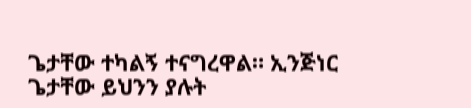ጌታቸው ተካልኝ ተናግረዋል። ኢንጅነር ጌታቸው ይህንን ያሉት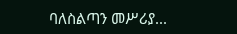ባለስልጣን መሥሪያ...